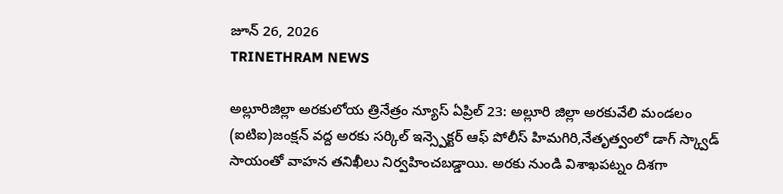జూన్ 26, 2026
TRINETHRAM NEWS

అల్లూరిజిల్లా అరకులోయ త్రినేత్రం న్యూస్ ఏప్రిల్ 23: అల్లూరి జిల్లా అరకువేలి మండలం (ఐటిఐ)జంక్షన్ వద్ద అరకు సర్కిల్ ఇన్స్పెక్టర్ ఆఫ్ పోలీస్ హిమగిరి,నేతృత్వంలో డాగ్ స్క్వాడ్ సాయంతో వాహన తనిఖీలు నిర్వహించబడ్డాయి. అరకు నుండి విశాఖపట్నం దిశగా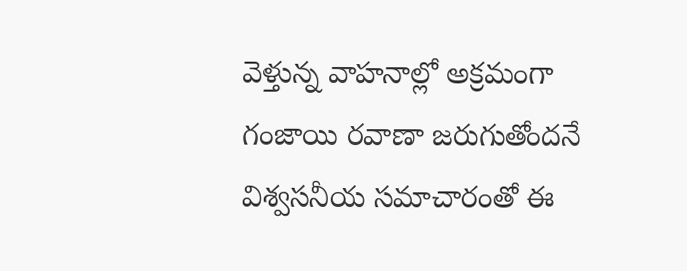వెళ్తున్న వాహనాల్లో అక్రమంగా గంజాయి రవాణా జరుగుతోందనే విశ్వసనీయ సమాచారంతో ఈ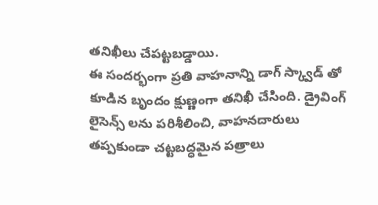తనిఖీలు చేపట్టబడ్డాయి.
ఈ సందర్భంగా ప్రతి వాహనాన్ని డాగ్ స్క్వాడ్ తో కూడిన బృందం క్షుణ్ణంగా తనిఖీ చేసింది. డ్రైవింగ్ లైసెన్స్ లను పరిశీలించి, వాహనదారులు తప్పకుండా చట్టబద్ధమైన పత్రాలు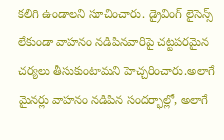కలిగి ఉండాలని సూచించారు. డ్రైవింగ్ లైసెన్స్ లేకుండా వాహనం నడిపినవారిపై చట్టపరమైన చర్యలు తీసుకుంటామని హెచ్చరించారు.అలాగే మైనర్లు వాహనం నడిపిన సందర్భాల్లో, అలాగే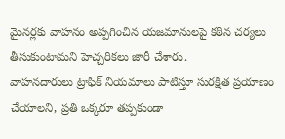మైనర్లకు వాహనం అప్పగించిన యజమానులపై కఠిన చర్యలు తీసుకుంటామని హెచ్చరికలు జారీ చేశారు.
వాహనదారులు ట్రాఫిక్ నియమాలు పాటిస్తూ సురక్షిత ప్రయాణం చేయాలని, ప్రతి ఒక్కరూ తప్పకుండా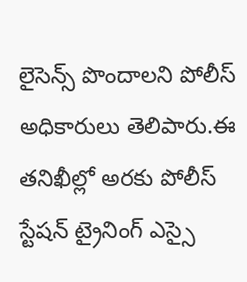లైసెన్స్ పొందాలని పోలీస్ అధికారులు తెలిపారు.ఈ తనిఖీల్లో అరకు పోలీస్ స్టేషన్ ట్రైనింగ్ ఎస్సై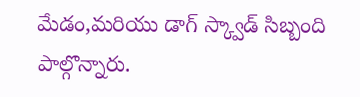మేడం,మరియు డాగ్ స్క్వాడ్ సిబ్బంది పాల్గొన్నారు.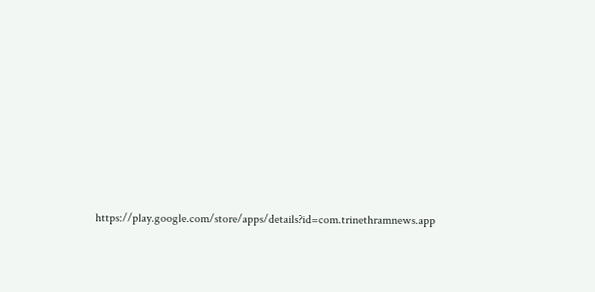https://play.google.com/store/apps/details?id=com.trinethramnews.app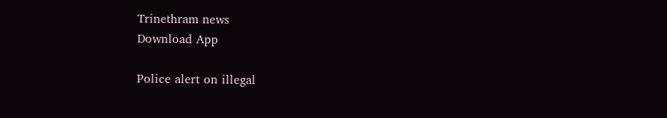Trinethram news
Download App

Police alert on illegal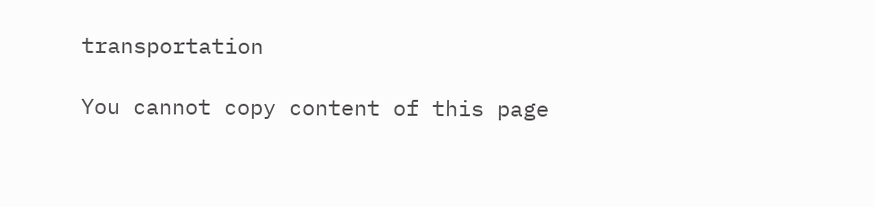transportation

You cannot copy content of this page